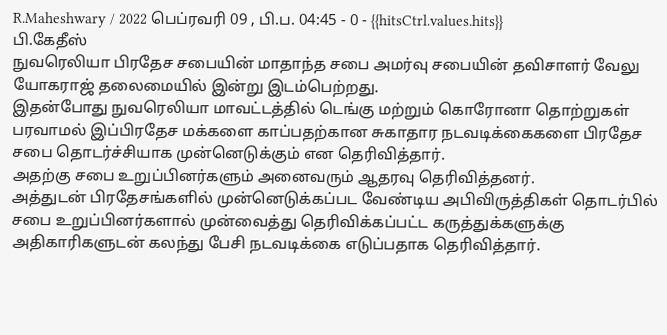R.Maheshwary / 2022 பெப்ரவரி 09 , பி.ப. 04:45 - 0 - {{hitsCtrl.values.hits}}
பி.கேதீஸ்
நுவரெலியா பிரதேச சபையின் மாதாந்த சபை அமர்வு சபையின் தவிசாளர் வேலு யோகராஜ் தலைமையில் இன்று இடம்பெற்றது.
இதன்போது நுவரெலியா மாவட்டத்தில் டெங்கு மற்றும் கொரோனா தொற்றுகள் பரவாமல் இப்பிரதேச மக்களை காப்பதற்கான சுகாதார நடவடிக்கைகளை பிரதேச சபை தொடர்ச்சியாக முன்னெடுக்கும் என தெரிவித்தார்.
அதற்கு சபை உறுப்பினர்களும் அனைவரும் ஆதரவு தெரிவித்தனர்.
அத்துடன் பிரதேசங்களில் முன்னெடுக்கப்பட வேண்டிய அபிவிருத்திகள் தொடர்பில் சபை உறுப்பினர்களால் முன்வைத்து தெரிவிக்கப்பட்ட கருத்துக்களுக்கு அதிகாரிகளுடன் கலந்து பேசி நடவடிக்கை எடுப்பதாக தெரிவித்தார்.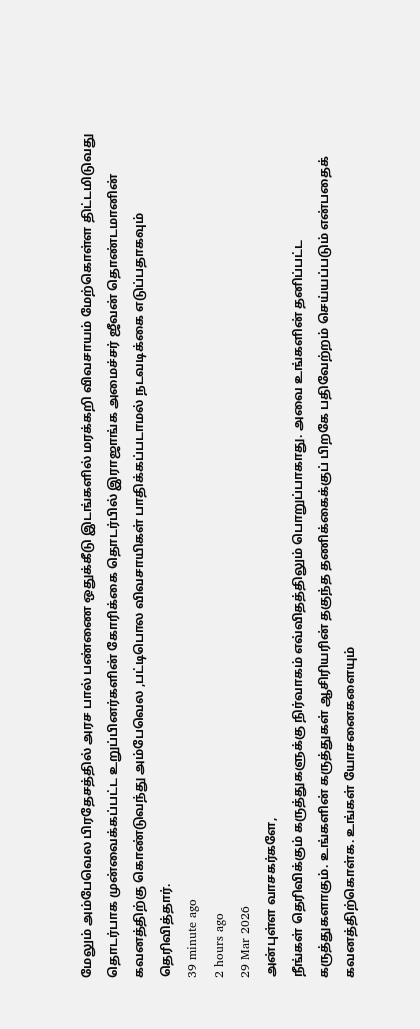மேலும் அம்பேவெல பிரதேசத்தில் அரச பால் பண்ணை ஒதுக்கீடு இடங்களில் மரக்கறி விவசாயம் மேற்கொள்ள திட்டமிடுவது தொடர்பாக முன்வைக்கப்பட்ட உறுப்பினர்களின் கோரிக்கை தொடர்பில் இராஜாங்க அமைச்சர் ஜீவன் தொண்டமானின் கவனத்திற்கு கொண்டுவந்து அம்பேவெல ,பட்டிபொல விவசாயிகள் பாதிக்கப்படாமல் நடவடிக்கை எடுப்பதாகவும் தெரிவித்தார்.
39 minute ago
2 hours ago
29 Mar 2026
அன்புள்ள வாசகர்களே,
நீங்கள் தெரிவிக்கும் கருத்துகளுக்கு நிர்வாகம் எவ்விதத்திலும் பொறுப்பாகாது. அவை உங்களின் தனிப்பட்ட கருத்துகளாகும். உங்களின் கருத்துகள் ஆசிரியரின் தகுந்த தணிக்கைக்குப் பிறகே பதிவேற்றம் செய்யப்படும் என்பதைக் கவனத்திற்கொள்க. உங்கள் யோசனைகளையும்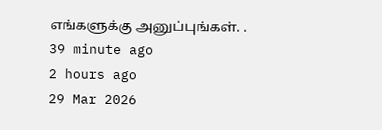எங்களுக்கு அனுப்புங்கள். .
39 minute ago
2 hours ago
29 Mar 2026